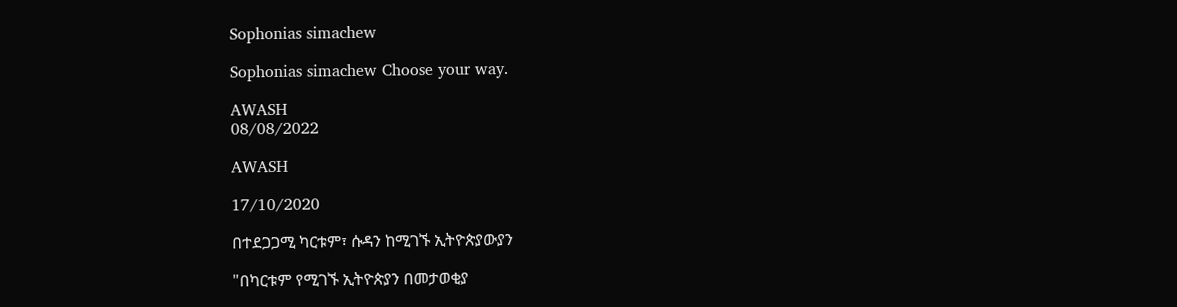Sophonias simachew

Sophonias simachew Choose your way.

AWASH
08/08/2022

AWASH

17/10/2020

በተደጋጋሚ ካርቱም፣ ሱዳን ከሚገኙ ኢትዮጵያውያን

"በካርቱም የሚገኙ ኢትዮጵያን በመታወቂያ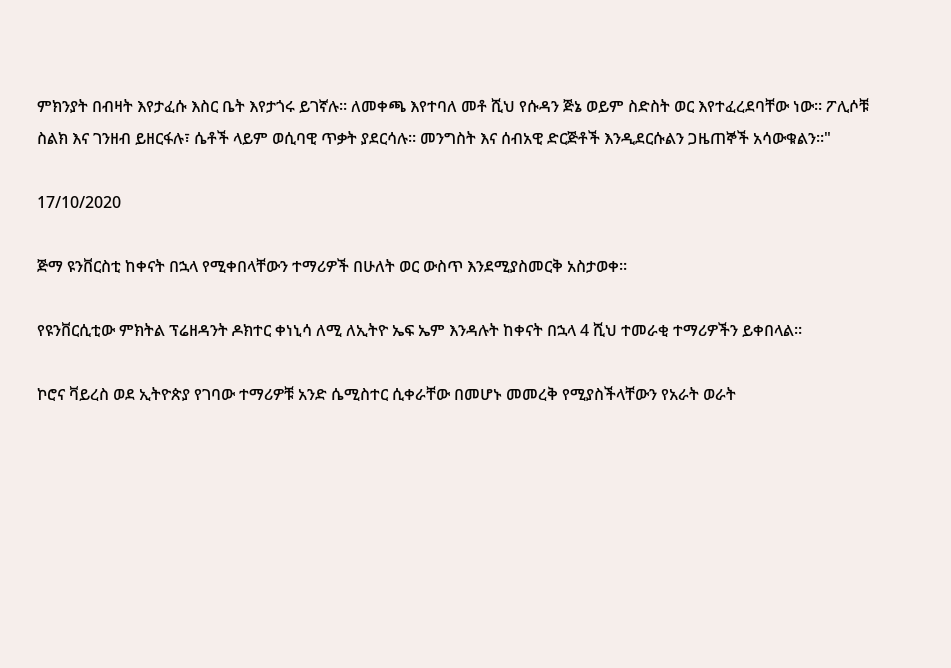ምክንያት በብዛት እየታፈሱ እስር ቤት እየታጎሩ ይገኛሉ። ለመቀጫ እየተባለ መቶ ሺህ የሱዳን ጅኔ ወይም ስድስት ወር እየተፈረደባቸው ነው። ፖሊሶቹ ስልክ እና ገንዘብ ይዘርፋሉ፣ ሴቶች ላይም ወሲባዊ ጥቃት ያደርሳሉ። መንግስት እና ሰብአዊ ድርጅቶች እንዲደርሱልን ጋዜጠኞች አሳውቁልን።"

17/10/2020

ጅማ ዩንቨርስቲ ከቀናት በኋላ የሚቀበላቸውን ተማሪዎች በሁለት ወር ውስጥ እንደሚያስመርቅ አስታወቀ።

የዩንቨርሲቲው ምክትል ፕሬዘዳንት ዶክተር ቀነኒሳ ለሚ ለኢትዮ ኤፍ ኤም እንዳሉት ከቀናት በኋላ 4 ሺህ ተመራቂ ተማሪዎችን ይቀበላል።

ኮሮና ቫይረስ ወደ ኢትዮጵያ የገባው ተማሪዎቹ አንድ ሴሚስተር ሲቀራቸው በመሆኑ መመረቅ የሚያስችላቸውን የአራት ወራት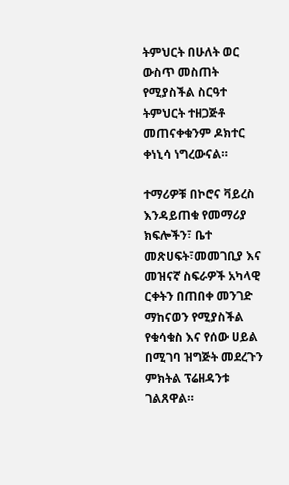ትምህርት በሁለት ወር ውስጥ መስጠት የሚያስችል ስርዓተ ትምህርት ተዘጋጅቶ መጠናቀቁንም ዶክተር ቀነኒሳ ነግረውናል።

ተማሪዎቹ በኮሮና ቫይረስ እንዳይጠቁ የመማሪያ ክፍሎችን፣ ቤተ መጽሀፍት፣መመገቢያ እና መዝናኛ ስፍራዎች አካላዊ ርቀትን በጠበቀ መንገድ ማከናወን የሚያስችል የቁሳቁስ እና የሰው ሀይል በሚገባ ዝግጅት መደረጉን ምክትል ፕሬዘዳንቱ ገልጸዋል።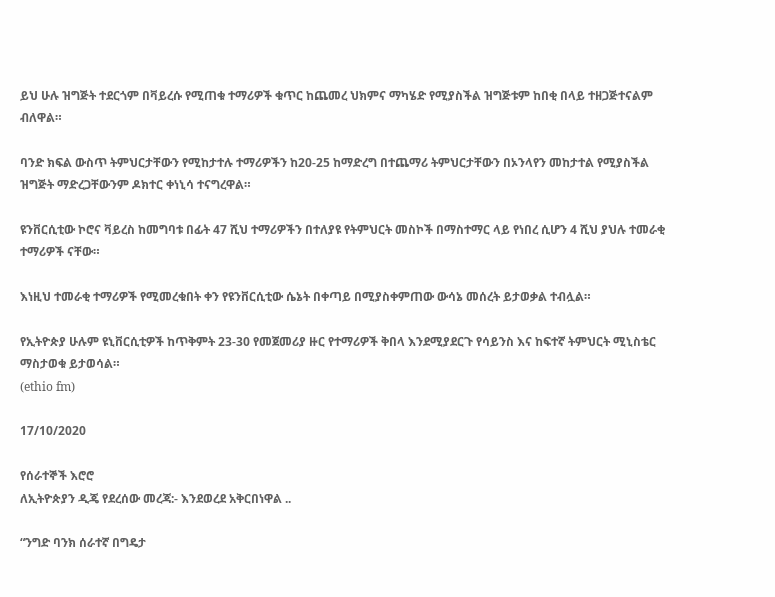ይህ ሁሉ ዝግጅት ተደርጎም በቫይረሱ የሚጠቁ ተማሪዎች ቁጥር ከጨመረ ህክምና ማካሄድ የሚያስችል ዝግጅቱም ከበቂ በላይ ተዘጋጅተናልም ብለዋል።

ባንድ ክፍል ውስጥ ትምህርታቸውን የሚከታተሉ ተማሪዎችን ከ20-25 ከማድረግ በተጨማሪ ትምህርታቸውን በኦንላየን መከታተል የሚያስችል ዝግጅት ማድረጋቸውንም ዶክተር ቀነኒሳ ተናግረዋል።

ዩንቨርሲቲው ኮሮና ቫይረስ ከመግባቱ በፊት 47 ሺህ ተማሪዎችን በተለያዩ የትምህርት መስኮች በማስተማር ላይ የነበረ ሲሆን 4 ሺህ ያህሉ ተመራቂ ተማሪዎች ናቸው።

እነዚህ ተመራቂ ተማሪዎች የሚመረቁበት ቀን የዩንቨርሲቲው ሴኔት በቀጣይ በሚያስቀምጠው ውሳኔ መሰረት ይታወቃል ተብሏል።

የኢትዮጵያ ሁሉም ዩኒቨርሲቲዎች ከጥቅምት 23-30 የመጀመሪያ ዙር የተማሪዎች ቅበላ እንደሚያደርጉ የሳይንስ እና ከፍተኛ ትምህርት ሚኒስቴር ማስታወቁ ይታወሳል።
(ethio fm)

17/10/2020

የሰራተኞች እሮሮ
ለኢትዮጵያን ዲጄ የደረሰው መረጃ:- እንደወረደ አቅርበነዋል ..

“ንግድ ባንክ ሰራተኛ በግዴታ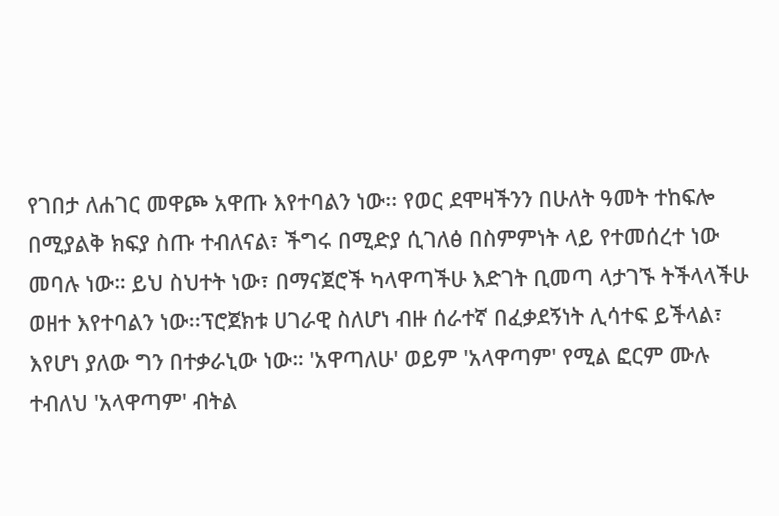የገበታ ለሐገር መዋጮ አዋጡ እየተባልን ነው፡፡ የወር ደሞዛችንን በሁለት ዓመት ተከፍሎ በሚያልቅ ክፍያ ስጡ ተብለናል፣ ችግሩ በሚድያ ሲገለፅ በስምምነት ላይ የተመሰረተ ነው መባሉ ነው። ይህ ስህተት ነው፣ በማናጀሮች ካላዋጣችሁ እድገት ቢመጣ ላታገኙ ትችላላችሁ ወዘተ እየተባልን ነው፡፡ፕሮጀክቱ ሀገራዊ ስለሆነ ብዙ ሰራተኛ በፈቃደኝነት ሊሳተፍ ይችላል፣ እየሆነ ያለው ግን በተቃራኒው ነው። 'አዋጣለሁ' ወይም 'አላዋጣም' የሚል ፎርም ሙሉ ተብለህ 'አላዋጣም' ብትል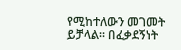የሚከተለውን መገመት ይቻላል። በፈቃደኝነት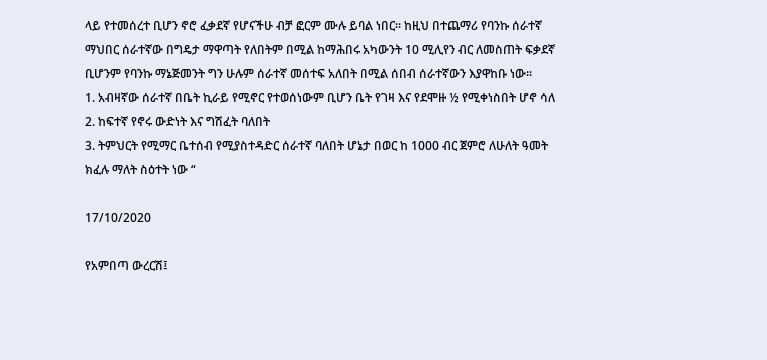ላይ የተመሰረተ ቢሆን ኖሮ ፈቃደኛ የሆናችሁ ብቻ ፎርም ሙሉ ይባል ነበር፡፡ ከዚህ በተጨማሪ የባንኩ ሰራተኛ ማህበር ሰራተኛው በግዴታ ማዋጣት የለበትም በሚል ከማሕበሩ አካውንት 10 ሚሊየን ብር ለመስጠት ፍቃደኛ ቢሆንም የባንኩ ማኔጅመንት ግን ሁሉም ሰራተኛ መሰተፍ አለበት በሚል ሰበብ ሰራተኛውን እያዋከቡ ነው፡፡
1. አብዛኛው ሰራተኛ በቤት ኪራይ የሚኖር የተወሰነውም ቢሆን ቤት የገዛ እና የደሞዙ ½ የሚቀነስበት ሆኖ ሳለ
2. ከፍተኛ የኖሩ ውድነት እና ግሽፈት ባለበት
3. ትምህርት የሚማር ቤተሰብ የሚያስተዳድር ሰራተኛ ባለበት ሆኔታ በወር ከ 1000 ብር ጀምሮ ለሁለት ዓመት ክፈሉ ማለት ስዕተት ነው “

17/10/2020

የአምበጣ ውረርሽ፤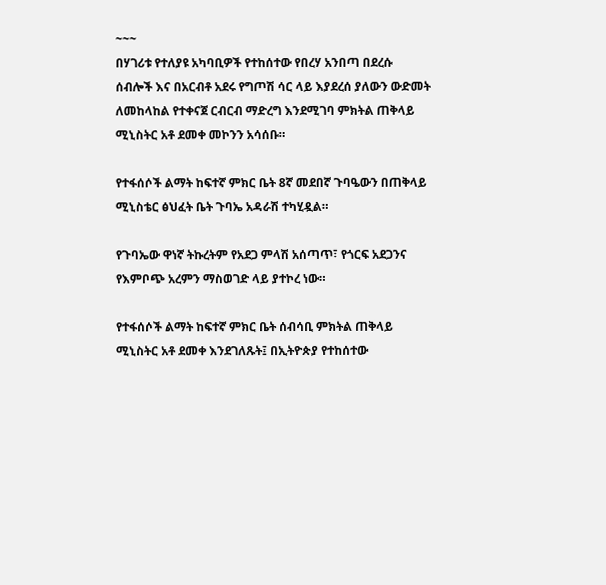~~~
በሃገሪቱ የተለያዩ አካባቢዎች የተከሰተው የበረሃ አንበጣ በደረሱ ሰብሎች እና በአርብቶ አደሩ የግጦሽ ሳር ላይ እያደረሰ ያለውን ውድመት ለመከላከል የተቀናጀ ርብርብ ማድረግ እንደሚገባ ምክትል ጠቅላይ ሚኒስትር አቶ ደመቀ መኮንን አሳሰቡ።

የተፋሰሶች ልማት ከፍተኛ ምክር ቤት 8ኛ መደበኛ ጉባዔውን በጠቅላይ ሚኒስቴር ፅህፈት ቤት ጉባኤ አዳራሽ ተካሂዷል።

የጉባኤው ዋነኛ ትኩረትም የአደጋ ምላሽ አሰጣጥ፣ የጎርፍ አደጋንና የእምቦጭ አረምን ማስወገድ ላይ ያተኮረ ነው።

የተፋሰሶች ልማት ከፍተኛ ምክር ቤት ሰብሳቢ ምክትል ጠቅላይ ሚኒስትር አቶ ደመቀ እንደገለጹት፤ በኢትዮጵያ የተከሰተው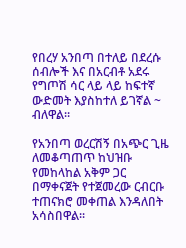የበረሃ አንበጣ በተለይ በደረሱ ሰብሎች እና በአርብቶ አደሩ የግጦሽ ሳር ላይ ላይ ከፍተኛ ውድመት እያስከተለ ይገኛል ~ ብለዋል።

የአንበጣ ወረርሽኝ በአጭር ጊዜ ለመቆጣጠጥ ከህዝቡ የመከላከል አቅም ጋር በማቀናጀት የተጀመረው ርብርቡ ተጠናክሮ መቀጠል እንዳለበት አሳስበዋል፡፡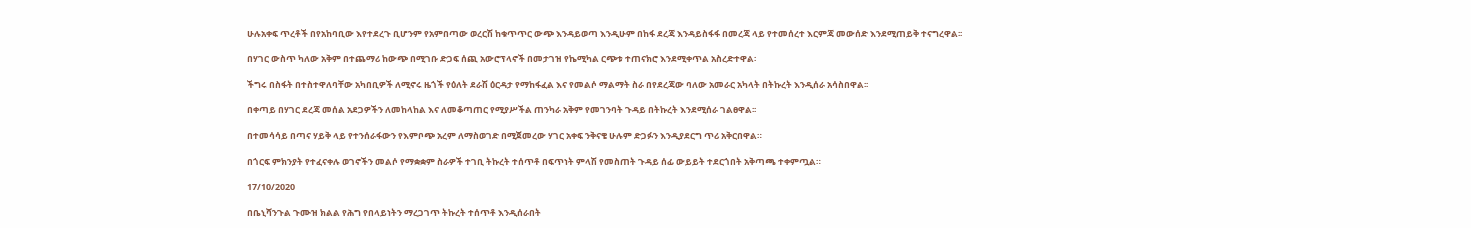ሁሉአቀፍ ጥረቶች በየአከባቢው እየተደረጉ ቢሆንም የአምበጣው ወረርሽ ከቁጥጥር ውጭ እንዳይወጣ እንዲሁም በከፋ ደረጃ እንዳይስፋፋ በመረጃ ላይ የተመሰረተ እርምጃ መውሰድ እንደሚጠይቅ ተናግረዋል፡፡

በሃገር ውስጥ ካለው አቅም በተጨማሪ ከውጭ በሚገቡ ድጋፍ ሰጪ አውሮፕላኖች በመታገዝ የኬሚካል ርጭቱ ተጠናክሮ እንደሚቀጥል አስረድተዋል፡

ችግሩ በስፋት በተስተዋለባቸው አካበቢዎች ለሚኖሩ ዜጎች የዕለት ደራሽ ዕርዳታ የማከፋፈል እና የመልሶ ማልማት ስራ በየደረጃው ባለው አመራር አካላት በትኩረት እንዲሰራ አሳስበዋል፡፡

በቀጣይ በሃገር ደረጃ መሰል አደጋዎችን ለመከላከል እና ለመቆጣጠር የሚያሥችል ጠንካራ አቅም የመገንባት ጉዳይ በትኩረት እንደሚሰራ ገልፀዋል፡፡

በተመሳሳይ በጣና ሃይቅ ላይ የተንሰራፋውን የእምቦጭ አረም ለማስወገድ በሚጀመረው ሃገር አቀፍ ንቅናቄ ሁሉም ድጋፉን እንዲያደርግ ጥሪ አቅርበዋል።

በጎርፍ ምክንያት የተፈናቀሉ ወገኖችን መልሶ የማቋቋም ስራዎች ተገቢ ትኩረት ተሰጥቶ በፍጥነት ምላሽ የመስጠት ጉዳይ ሰፊ ውይይት ተደርጎበት አቅጣጫ ተቀምጧል።

17/10/2020

በቤኒሻንጉል ጉሙዝ ክልል የሕግ የበላይነትን ማረጋገጥ ትኩረት ተሰጥቶ እንዲሰራበት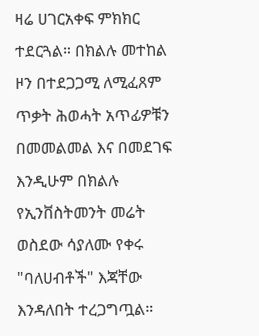ዛሬ ሀገርአቀፍ ምክክር ተደርጓል። በክልሉ መተከል ዞን በተደጋጋሚ ለሚፈጸም ጥቃት ሕወሓት አጥፊዎቹን በመመልመል እና በመደገፍ እንዲሁም በክልሉ የኢንቨስትመንት መሬት ወስደው ሳያለሙ የቀሩ "ባለሀብቶች" እጃቸው እንዳለበት ተረጋግጧል።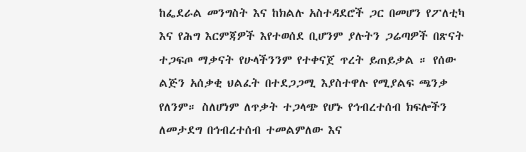ከፌደራል መንግስት እና ከክልሉ አስተዳደሮች ጋር በመሆን የፖለቲካ እና የሕግ እርምጃዎች እየተወሰደ ቢሆንም ያሉትን ጋሬጣዎች በጽናት ተጋፍጦ ማቃናት የሁላችንንም የተቀናጀ ጥረት ይጠይቃል ። የሰው ልጅን አሰቃቂ ህልፈት በተደጋጋሚ እያስተዋሉ የሚያልፍ ጫንቃ የለንም። ስለሆነም ለጥቃት ተጋላጭ የሆኑ የኅብረተሰብ ክፍሎችን ለመታደግ በኅብረተሰብ ተመልምለው እና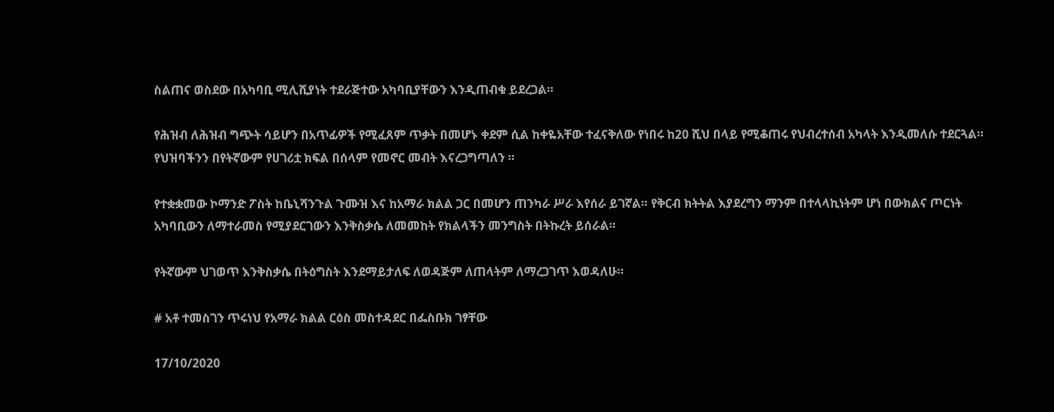ስልጠና ወስደው በአካባቢ ሚሊሺያነት ተደራጅተው አካባቢያቸውን እንዲጠብቁ ይደረጋል።

የሕዝብ ለሕዝብ ግጭት ሳይሆን በአጥፊዎች የሚፈጸም ጥቃት በመሆኑ ቀደም ሲል ከቀዬአቸው ተፈናቅለው የነበሩ ከ20 ሺህ በላይ የሚቆጠሩ የህብረተሰብ አካላት እንዲመለሱ ተደርጓል። የህዝባችንን በየትኛውም የሀገሪቷ ክፍል በሰላም የመኖር መብት እናረጋግጣለን ።

የተቋቋመው ኮማንድ ፖስት ከቤኒሻንጉል ጉሙዝ እና ከአማራ ክልል ጋር በመሆን ጠንካራ ሥራ እየሰራ ይገኛል። የቅርብ ክትትል እያደረግን ማንም በተላላኪነትም ሆነ በውክልና ጦርነት አካባቢውን ለማተራመስ የሚያደርገውን እንቅስቃሴ ለመመከት የክልላችን መንግስት በትኩረት ይሰራል።

የትኛውም ህገወጥ እንቅስቃሴ በትዕግስት እንደማይታለፍ ለወዳጅም ለጠላትም ለማረጋገጥ እወዳለሁ።

# አቶ ተመስገን ጥሩነህ የአማራ ክልል ርዕስ መስተዳደር በፌስቡክ ገፃቸው

17/10/2020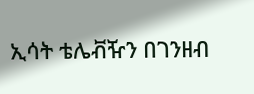ኢሳት ቴሌቭዥን በገንዘብ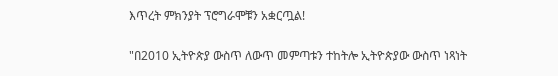እጥረት ምክንያት ፕሮግራሞቹን አቋርጧል!

"በ2010 ኢትዮጵያ ውስጥ ለውጥ መምጣቱን ተከትሎ ኢትዮጵያው ውስጥ ነጻነት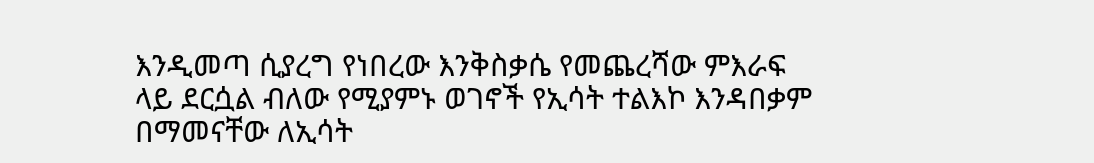እንዲመጣ ሲያረግ የነበረው እንቅስቃሴ የመጨረሻው ምእራፍ ላይ ደርሷል ብለው የሚያምኑ ወገኖች የኢሳት ተልእኮ እንዳበቃም በማመናቸው ለኢሳት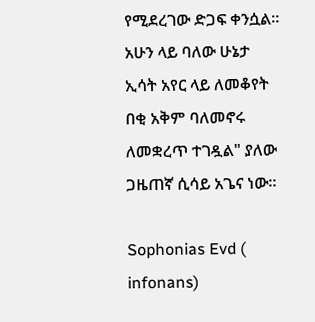የሚደረገው ድጋፍ ቀንሷል። አሁን ላይ ባለው ሁኔታ ኢሳት አየር ላይ ለመቆየት በቂ አቅም ባለመኖሩ ለመቋረጥ ተገዷል" ያለው ጋዜጠኛ ሲሳይ አጌና ነው።

Sophonias Evd ( infonans)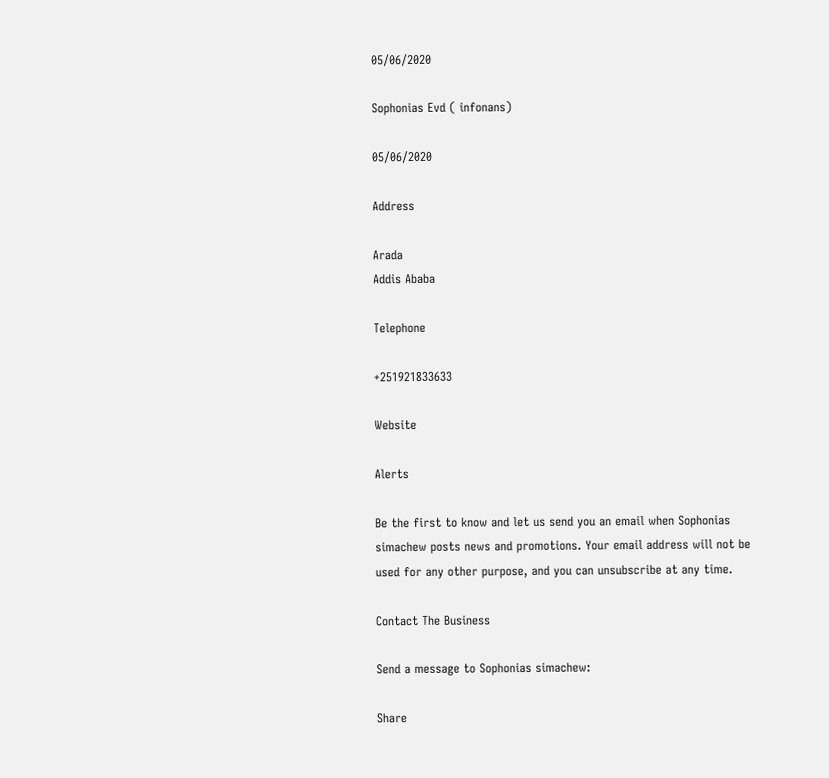05/06/2020

Sophonias Evd ( infonans)

05/06/2020

Address

Arada
Addis Ababa

Telephone

+251921833633

Website

Alerts

Be the first to know and let us send you an email when Sophonias simachew posts news and promotions. Your email address will not be used for any other purpose, and you can unsubscribe at any time.

Contact The Business

Send a message to Sophonias simachew:

Share